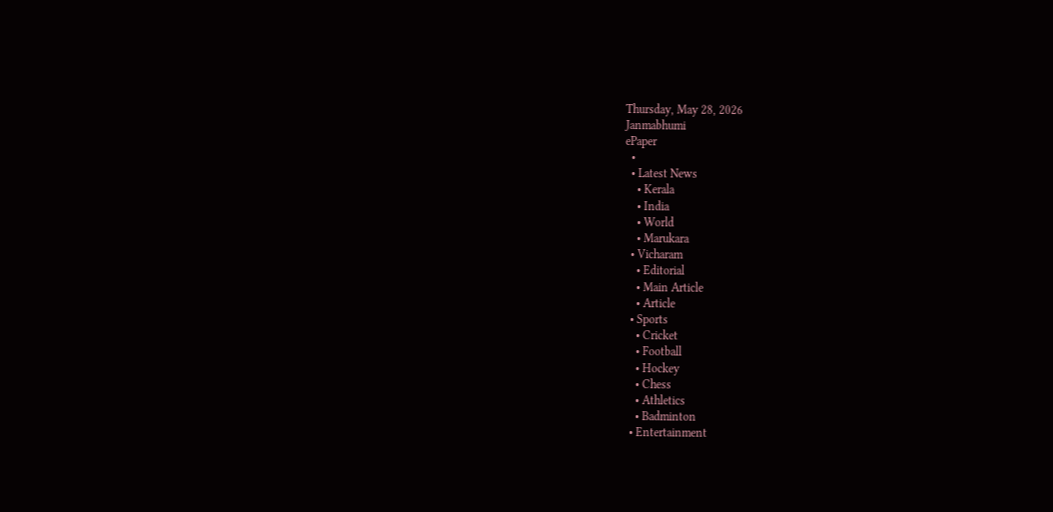Thursday, May 28, 2026
Janmabhumi
ePaper
  •
  • Latest News
    • Kerala
    • India
    • World
    • Marukara
  • Vicharam
    • Editorial
    • Main Article
    • Article
  • Sports
    • Cricket
    • Football
    • Hockey
    • Chess
    • Athletics
    • Badminton
  • Entertainment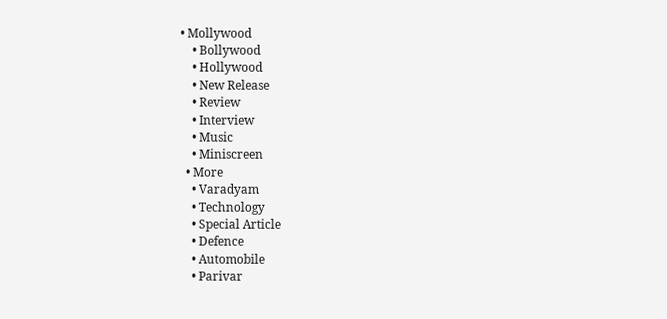• Mollywood
    • Bollywood
    • Hollywood
    • New Release
    • Review
    • Interview
    • Music
    • Miniscreen
  • More
    • Varadyam
    • Technology
    • Special Article
    • Defence
    • Automobile
    • Parivar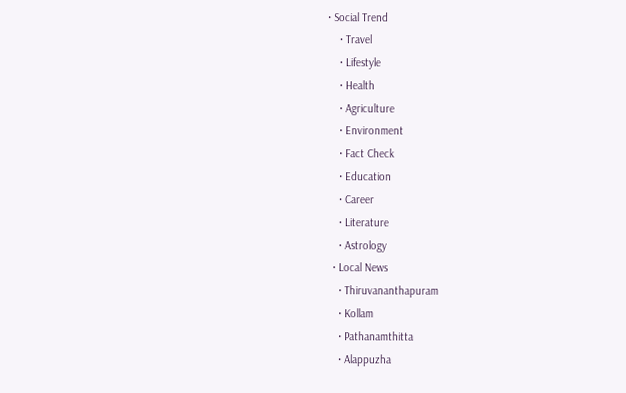• Social Trend
    • Travel
    • Lifestyle
    • Health
    • Agriculture
    • Environment
    • Fact Check
    • Education
    • Career
    • Literature
    • Astrology
  • Local News
    • Thiruvananthapuram
    • Kollam
    • Pathanamthitta
    • Alappuzha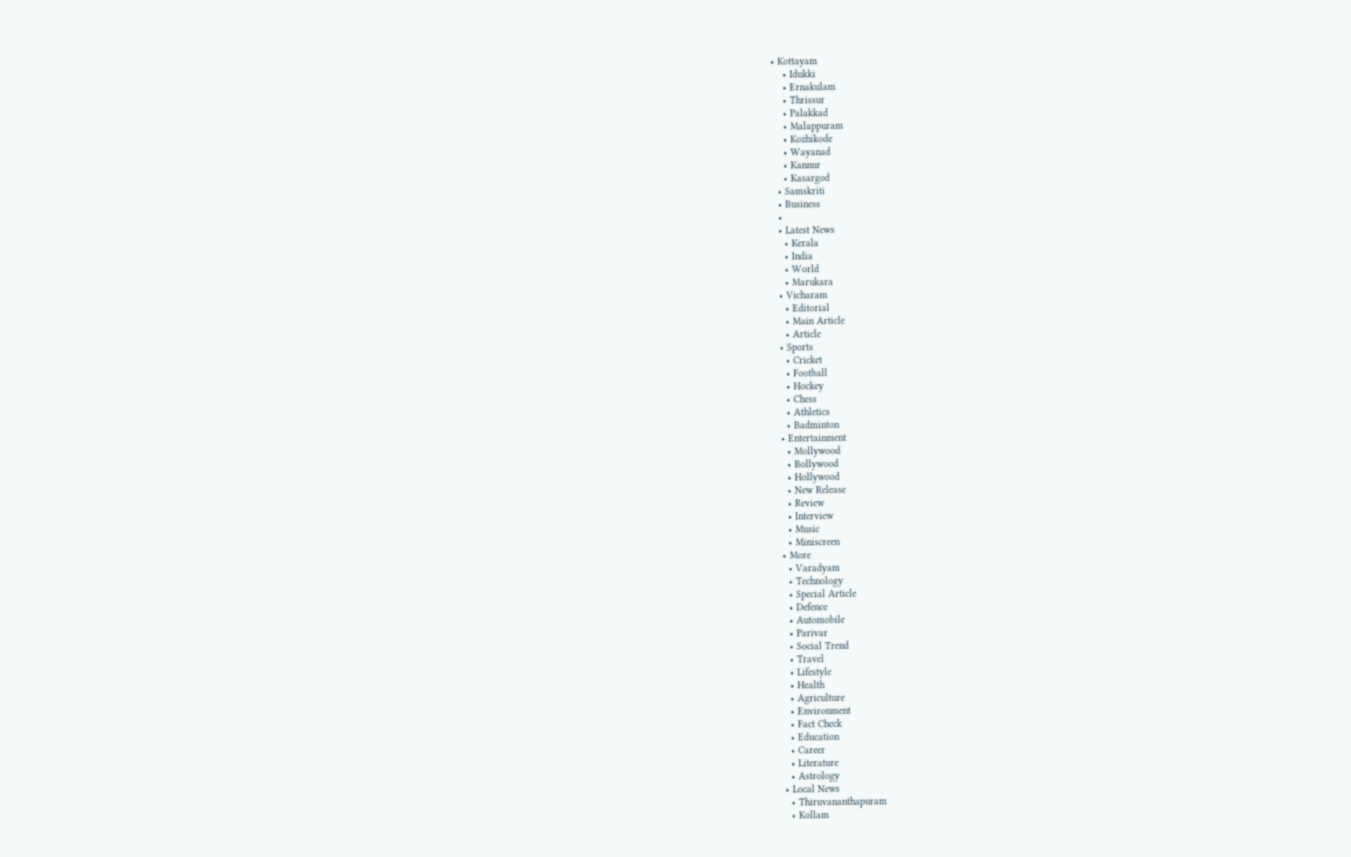• Kottayam
    • Idukki
    • Ernakulam
    • Thrissur
    • Palakkad
    • Malappuram
    • Kozhikode
    • Wayanad
    • Kannur
    • Kasargod
  • Samskriti
  • Business
  •
  • Latest News
    • Kerala
    • India
    • World
    • Marukara
  • Vicharam
    • Editorial
    • Main Article
    • Article
  • Sports
    • Cricket
    • Football
    • Hockey
    • Chess
    • Athletics
    • Badminton
  • Entertainment
    • Mollywood
    • Bollywood
    • Hollywood
    • New Release
    • Review
    • Interview
    • Music
    • Miniscreen
  • More
    • Varadyam
    • Technology
    • Special Article
    • Defence
    • Automobile
    • Parivar
    • Social Trend
    • Travel
    • Lifestyle
    • Health
    • Agriculture
    • Environment
    • Fact Check
    • Education
    • Career
    • Literature
    • Astrology
  • Local News
    • Thiruvananthapuram
    • Kollam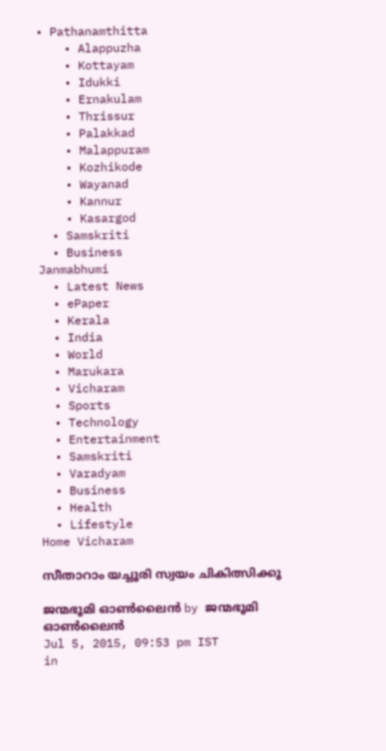• Pathanamthitta
    • Alappuzha
    • Kottayam
    • Idukki
    • Ernakulam
    • Thrissur
    • Palakkad
    • Malappuram
    • Kozhikode
    • Wayanad
    • Kannur
    • Kasargod
  • Samskriti
  • Business
Janmabhumi
  • Latest News
  • ePaper
  • Kerala
  • India
  • World
  • Marukara
  • Vicharam
  • Sports
  • Technology
  • Entertainment
  • Samskriti
  • Varadyam
  • Business
  • Health
  • Lifestyle
Home Vicharam

സീതാറാം യച്ചൂരി സ്വയം ചികിത്സിക്കൂ

ജന്മഭൂമി ഓണ്‍ലൈന്‍ by ജന്മഭൂമി ഓണ്‍ലൈന്‍
Jul 5, 2015, 09:53 pm IST
in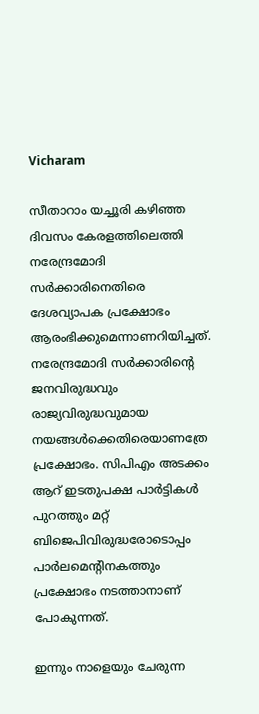Vicharam

സീതാറാം യച്ചൂരി കഴിഞ്ഞ ദിവസം കേരളത്തിലെത്തി നരേന്ദ്രമോദി സര്‍ക്കാരിനെതിരെ ദേശവ്യാപക പ്രക്ഷോഭം ആരംഭിക്കുമെന്നാണറിയിച്ചത്. നരേന്ദ്രമോദി സര്‍ക്കാരിന്റെ ജനവിരുദ്ധവും രാജ്യവിരുദ്ധവുമായ നയങ്ങള്‍ക്കെതിരെയാണത്രേ പ്രക്ഷോഭം. സിപിഎം അടക്കം ആറ് ഇടതുപക്ഷ പാര്‍ട്ടികള്‍ പുറത്തും മറ്റ് ബിജെപിവിരുദ്ധരോടൊപ്പം പാര്‍ലമെന്റിനകത്തും പ്രക്ഷോഭം നടത്താനാണ് പോകുന്നത്.

ഇന്നും നാളെയും ചേരുന്ന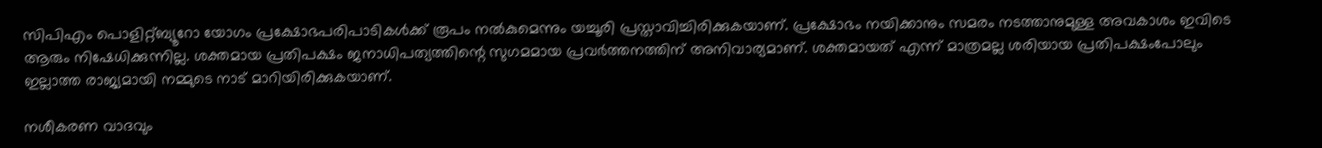സിപിഎം പൊളിറ്റ്ബ്യൂറോ യോഗം പ്രക്ഷോഭപരിപാടികള്‍ക്ക് രൂപം നല്‍കുമെന്നും യച്ചൂരി പ്രസ്താവിച്ചിരിക്കുകയാണ്. പ്രക്ഷോഭം നയിക്കാനും സമരം നടത്താനുമുള്ള അവകാശം ഇവിടെ ആരും നിഷേധിക്കുന്നില്ല. ശക്തമായ പ്രതിപക്ഷം ജനാധിപത്യത്തിന്റെ സുഗമമായ പ്രവര്‍ത്തനത്തിന് അനിവാര്യമാണ്. ശക്തമായത് എന്ന് മാത്രമല്ല ശരിയായ പ്രതിപക്ഷംപോലും ഇല്ലാത്ത രാജ്യമായി നമ്മുടെ നാട് മാറിയിരിക്കുകയാണ്.

നശീകരണ വാദവും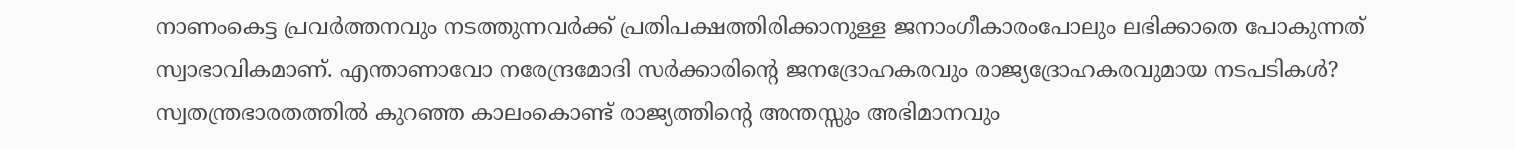നാണംകെട്ട പ്രവര്‍ത്തനവും നടത്തുന്നവര്‍ക്ക് പ്രതിപക്ഷത്തിരിക്കാനുള്ള ജനാംഗീകാരംപോലും ലഭിക്കാതെ പോകുന്നത് സ്വാഭാവികമാണ്. എന്താണാവോ നരേന്ദ്രമോദി സര്‍ക്കാരിന്റെ ജനദ്രോഹകരവും രാജ്യദ്രോഹകരവുമായ നടപടികള്‍? സ്വതന്ത്രഭാരതത്തില്‍ കുറഞ്ഞ കാലംകൊണ്ട് രാജ്യത്തിന്റെ അന്തസ്സും അഭിമാനവും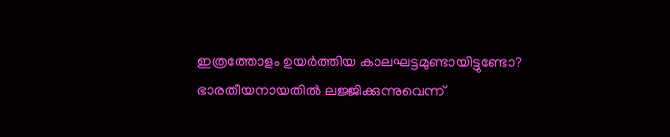ഇത്രത്തോളം ഉയര്‍ത്തിയ കാലഘട്ടമുണ്ടായിട്ടുണ്ടോ? ഭാരതീയനായതില്‍ ലജ്ജിക്കുന്നുവെന്ന്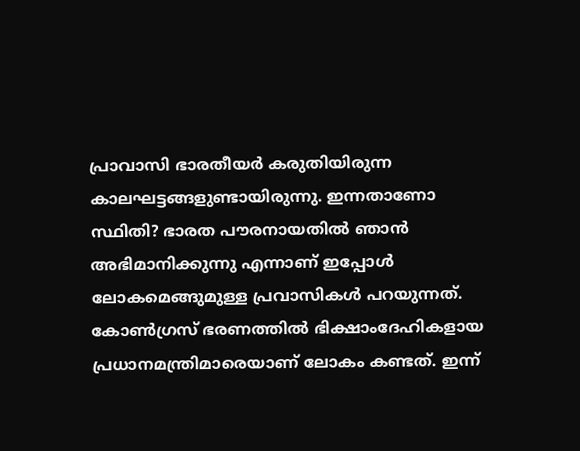പ്രാവാസി ഭാരതീയര്‍ കരുതിയിരുന്ന കാലഘട്ടങ്ങളുണ്ടായിരുന്നു. ഇന്നതാണോ സ്ഥിതി? ഭാരത പൗരനായതില്‍ ഞാന്‍ അഭിമാനിക്കുന്നു എന്നാണ് ഇപ്പോള്‍ ലോകമെങ്ങുമുള്ള പ്രവാസികള്‍ പറയുന്നത്. കോണ്‍ഗ്രസ് ഭരണത്തില്‍ ഭിക്ഷാംദേഹികളായ പ്രധാനമന്ത്രിമാരെയാണ് ലോകം കണ്ടത്. ഇന്ന്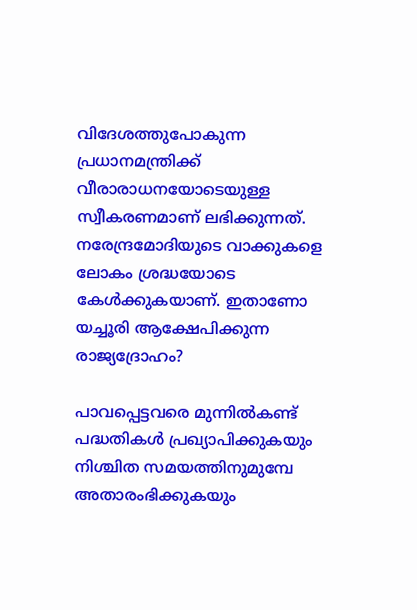വിദേശത്തുപോകുന്ന പ്രധാനമന്ത്രിക്ക് വീരാരാധനയോടെയുള്ള സ്വീകരണമാണ് ലഭിക്കുന്നത്. നരേന്ദ്രമോദിയുടെ വാക്കുകളെ ലോകം ശ്രദ്ധയോടെ കേള്‍ക്കുകയാണ്. ഇതാണോ യച്ചൂരി ആക്ഷേപിക്കുന്ന രാജ്യദ്രോഹം?

പാവപ്പെട്ടവരെ മുന്നില്‍കണ്ട് പദ്ധതികള്‍ പ്രഖ്യാപിക്കുകയും നിശ്ചിത സമയത്തിനുമുമ്പേ അതാരംഭിക്കുകയും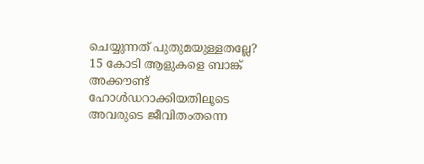ചെയ്യുന്നത് പുതുമയുള്ളതല്ലേ? 15 കോടി ആളുകളെ ബാങ്ക് അക്കൗണ്ട് ഹോള്‍ഡറാക്കിയതിലൂടെ അവരുടെ ജീവിതംതന്നെ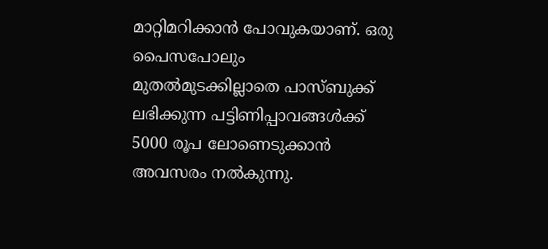മാറ്റിമറിക്കാന്‍ പോവുകയാണ്. ഒരു പൈസപോലും മുതല്‍മുടക്കില്ലാതെ പാസ്ബുക്ക് ലഭിക്കുന്ന പട്ടിണിപ്പാവങ്ങള്‍ക്ക് 5000 രൂപ ലോണെടുക്കാന്‍ അവസരം നല്‍കുന്നു.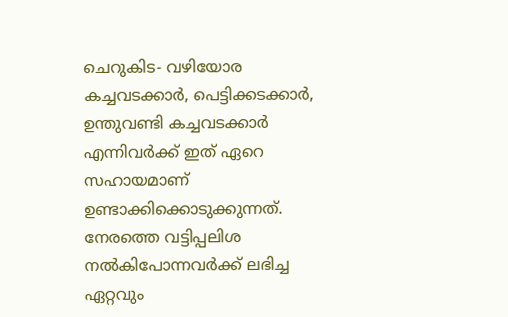ചെറുകിട- വഴിയോര കച്ചവടക്കാര്‍, പെട്ടിക്കടക്കാര്‍, ഉന്തുവണ്ടി കച്ചവടക്കാര്‍ എന്നിവര്‍ക്ക് ഇത് ഏറെ സഹായമാണ് ഉണ്ടാക്കിക്കൊടുക്കുന്നത്. നേരത്തെ വട്ടിപ്പലിശ നല്‍കിപോന്നവര്‍ക്ക് ലഭിച്ച ഏറ്റവും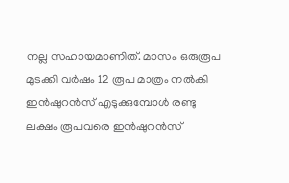നല്ല സഹായമാണിത്. മാസം ഒരുരൂപ മുടക്കി വര്‍ഷം 12 രൂപ മാത്രം നല്‍കി ഇന്‍ഷുറന്‍സ് എടുക്കുമ്പോള്‍ രണ്ടു ലക്ഷം രൂപവരെ ഇന്‍ഷുറന്‍സ്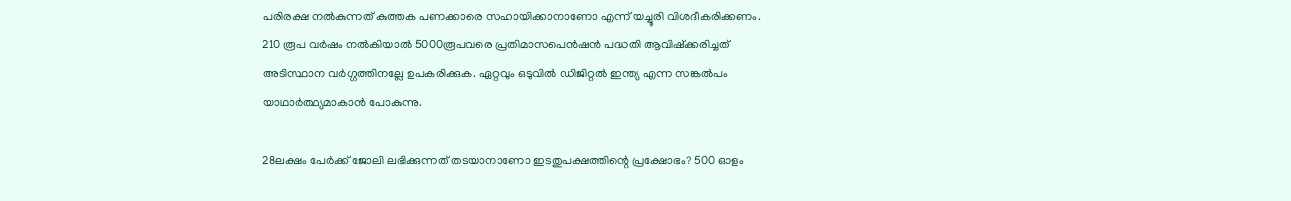പരിരക്ഷ നല്‍കുന്നത് കുത്തക പണക്കാരെ സഹായിക്കാനാണോ എന്ന് യച്ചൂരി വിശദീകരിക്കണം. 210 രൂപ വര്‍ഷം നല്‍കിയാല്‍ 5000രൂപവരെ പ്രതിമാസപെന്‍ഷന്‍ പദ്ധതി ആവിഷ്‌ക്കരിച്ചത് അടിസ്ഥാന വര്‍ഗ്ഗത്തിനല്ലേ ഉപകരിക്കുക. ഏറ്റവും ഒടുവില്‍ ഡിജിറ്റല്‍ ഇന്ത്യ എന്ന സങ്കല്‍പം യാഥാര്‍ത്ഥ്യമാകാന്‍ പോകുന്നു.

28ലക്ഷം പേര്‍ക്ക് ജോലി ലഭിക്കുന്നത് തടയാനാണോ ഇടതുപക്ഷത്തിന്റെ പ്രക്ഷോഭം? 500 ഓളം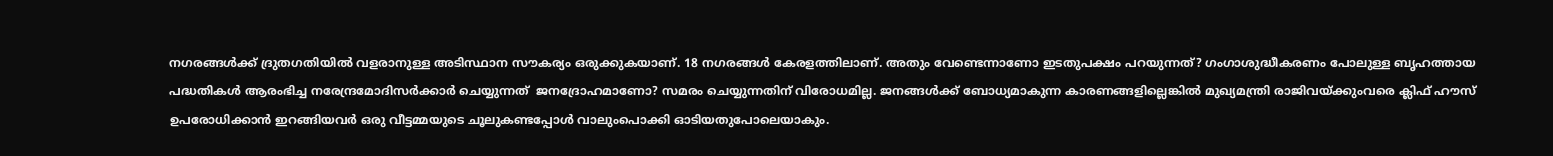നഗരങ്ങള്‍ക്ക് ദ്രുതഗതിയില്‍ വളരാനുള്ള അടിസ്ഥാന സൗകര്യം ഒരുക്കുകയാണ്. 18 നഗരങ്ങള്‍ കേരളത്തിലാണ്. അതും വേണ്ടെന്നാണോ ഇടതുപക്ഷം പറയുന്നത്? ഗംഗാശുദ്ധീകരണം പോലുള്ള ബൃഹത്തായ പദ്ധതികള്‍ ആരംഭിച്ച നരേന്ദ്രമോദിസര്‍ക്കാര്‍ ചെയ്യുന്നത്  ജനദ്രോഹമാണോ? സമരം ചെയ്യുന്നതിന് വിരോധമില്ല. ജനങ്ങള്‍ക്ക് ബോധ്യമാകുന്ന കാരണങ്ങളില്ലെങ്കില്‍ മുഖ്യമന്ത്രി രാജിവയ്‌ക്കുംവരെ ക്ലിഫ് ഹൗസ് ഉപരോധിക്കാന്‍ ഇറങ്ങിയവര്‍ ഒരു വീട്ടമ്മയുടെ ചൂലുകണ്ടപ്പോള്‍ വാലുംപൊക്കി ഓടിയതുപോലെയാകും.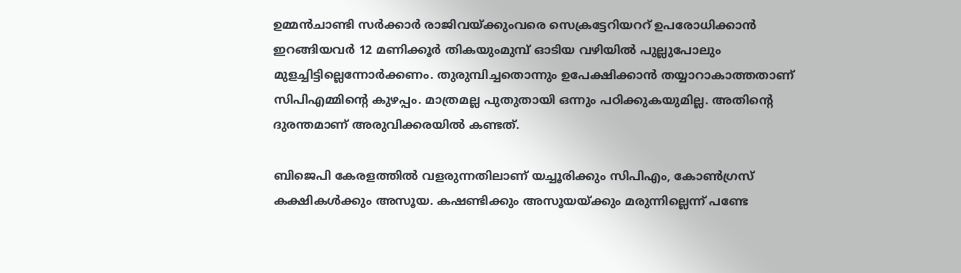ഉമ്മന്‍ചാണ്ടി സര്‍ക്കാര്‍ രാജിവയ്‌ക്കുംവരെ സെക്രട്ടേറിയററ് ഉപരോധിക്കാന്‍ ഇറങ്ങിയവര്‍ 12 മണിക്കൂര്‍ തികയുംമുമ്പ് ഓടിയ വഴിയില്‍ പുല്ലുപോലും മുളച്ചിട്ടില്ലെന്നോര്‍ക്കണം. തുരുമ്പിച്ചതൊന്നും ഉപേക്ഷിക്കാന്‍ തയ്യാറാകാത്തതാണ് സിപിഎമ്മിന്റെ കുഴപ്പം. മാത്രമല്ല പുതുതായി ഒന്നും പഠിക്കുകയുമില്ല. അതിന്റെ ദുരന്തമാണ് അരുവിക്കരയില്‍ കണ്ടത്.

ബിജെപി കേരളത്തില്‍ വളരുന്നതിലാണ് യച്ചൂരിക്കും സിപിഎം, കോണ്‍ഗ്രസ് കക്ഷികള്‍ക്കും അസൂയ. കഷണ്ടിക്കും അസൂയയ്‌ക്കും മരുന്നില്ലെന്ന് പണ്ടേ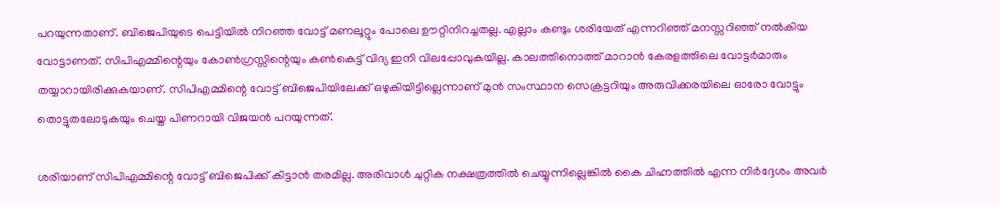പറയുന്നതാണ്. ബിജെപിയുടെ പെട്ടിയില്‍ നിറഞ്ഞ വോട്ട് മണലൂറ്റും പോലെ ഊറ്റിനിറച്ചതല്ല. എല്ലാം കണ്ടും ശരിയേത് എന്നറിഞ്ഞ് മനസ്സറിഞ്ഞ് നല്‍കിയ വോട്ടാണത്. സിപിഎമ്മിന്റെയും കോണ്‍ഗ്രസ്സിന്റെയും കണ്‍കെട്ട് വിദ്യ ഇനി വിലപ്പോവുകയില്ല. കാലത്തിനൊത്ത് മാറാന്‍ കേരളത്തിലെ വോട്ടര്‍മാരും തയ്യാറായിരിക്കുകയാണ്. സിപിഎമ്മിന്റെ വോട്ട് ബിജെപിയിലേക്ക് ഒഴുകിയിട്ടില്ലെന്നാണ് മുന്‍ സംസ്ഥാന സെക്രട്ടറിയും അരുവിക്കരയിലെ ഓരോ വോട്ടും തൊട്ടുതലോടുകയും ചെയ്ത പിണറായി വിജയന്‍ പറയുന്നത്.

ശരിയാണ് സിപിഎമ്മിന്റെ വോട്ട് ബിജെപിക്ക് കിട്ടാന്‍ തരമില്ല. അരിവാള്‍ ചുറ്റിക നക്ഷത്രത്തില്‍ ചെയ്യുന്നില്ലെങ്കില്‍ കൈ ചിഹ്നത്തില്‍ എന്ന നിര്‍ദ്ദേശം അവര്‍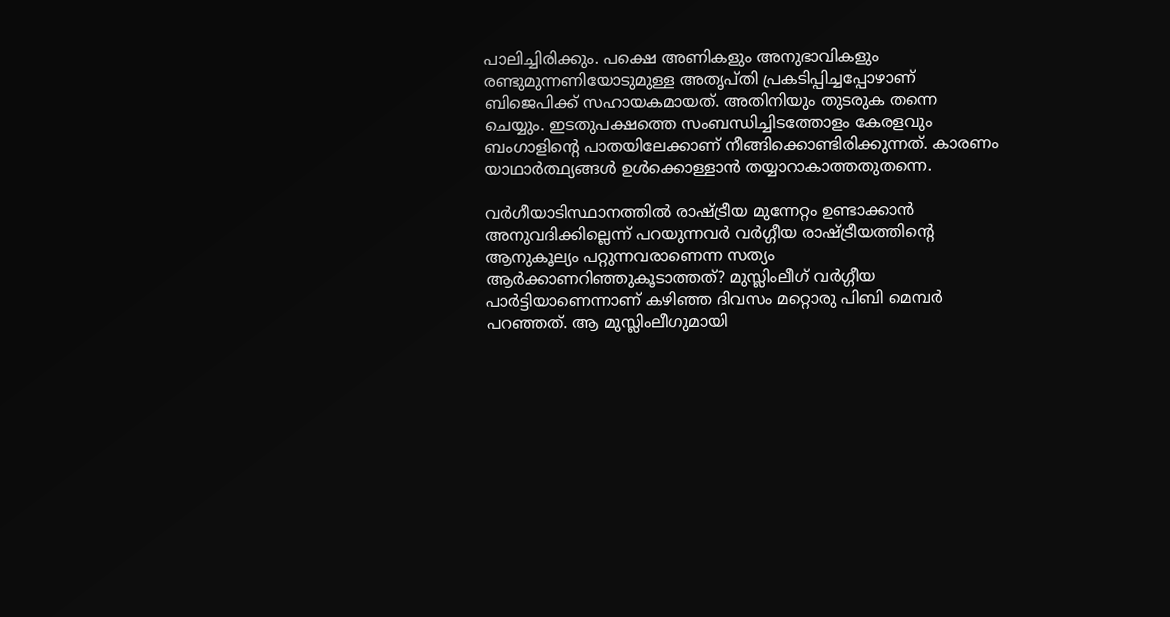പാലിച്ചിരിക്കും. പക്ഷെ അണികളും അനുഭാവികളും രണ്ടുമുന്നണിയോടുമുള്ള അതൃപ്തി പ്രകടിപ്പിച്ചപ്പോഴാണ് ബിജെപിക്ക് സഹായകമായത്. അതിനിയും തുടരുക തന്നെ ചെയ്യും. ഇടതുപക്ഷത്തെ സംബന്ധിച്ചിടത്തോളം കേരളവും ബംഗാളിന്റെ പാതയിലേക്കാണ് നീങ്ങിക്കൊണ്ടിരിക്കുന്നത്. കാരണം യാഥാര്‍ത്ഥ്യങ്ങള്‍ ഉള്‍ക്കൊള്ളാന്‍ തയ്യാറാകാത്തതുതന്നെ.

വര്‍ഗീയാടിസ്ഥാനത്തില്‍ രാഷ്‌ട്രീയ മുന്നേറ്റം ഉണ്ടാക്കാന്‍ അനുവദിക്കില്ലെന്ന് പറയുന്നവര്‍ വര്‍ഗ്ഗീയ രാഷ്‌ട്രീയത്തിന്റെ ആനുകൂല്യം പറ്റുന്നവരാണെന്ന സത്യം ആര്‍ക്കാണറിഞ്ഞുകൂടാത്തത്? മുസ്ലിംലീഗ് വര്‍ഗ്ഗീയ പാര്‍ട്ടിയാണെന്നാണ് കഴിഞ്ഞ ദിവസം മറ്റൊരു പിബി മെമ്പര്‍ പറഞ്ഞത്. ആ മുസ്ലിംലീഗുമായി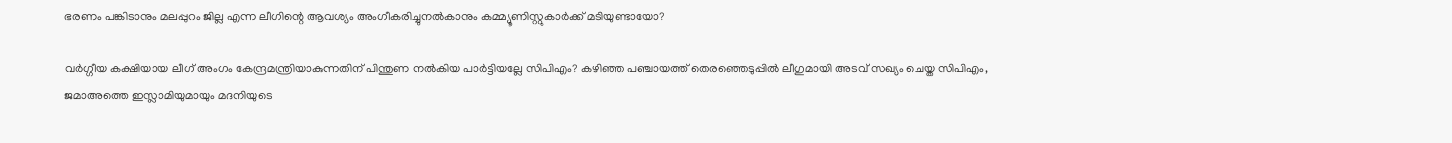ഭരണം പങ്കിടാനും മലപ്പുറം ജില്ല എന്ന ലീഗിന്റെ ആവശ്യം അംഗീകരിച്ചുനല്‍കാനും കമ്മ്യൂണിസ്റ്റുകാര്‍ക്ക് മടിയുണ്ടായോ?

വര്‍ഗ്ഗീയ കക്ഷിയായ ലീഗ് അംഗം കേന്ദ്രമന്ത്രിയാകുന്നതിന് പിന്തുണ നല്‍കിയ പാര്‍ട്ടിയല്ലേ സിപിഎം? കഴിഞ്ഞ പഞ്ചായത്ത് തെരഞ്ഞെടുപ്പില്‍ ലീഗുമായി അടവ് സഖ്യം ചെയ്ത സിപിഎം, ജമാഅത്തെ ഇസ്ലാമിയുമായും മദനിയുടെ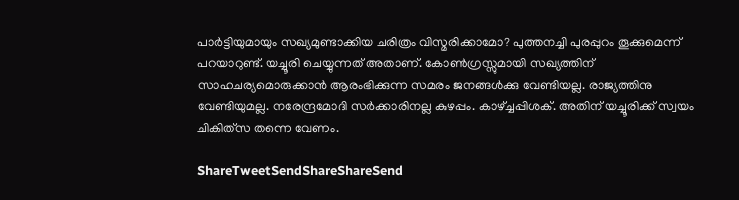പാര്‍ട്ടിയുമായും സഖ്യമുണ്ടാക്കിയ ചരിത്രം വിസ്മരിക്കാമോ? പുത്തനച്ചി പുരപ്പുറം തൂക്കുമെന്ന് പറയാറുണ്ട്. യച്ചൂരി ചെയ്യുന്നത് അതാണ്. കോണ്‍ഗ്രസ്സുമായി സഖ്യത്തിന് സാഹചര്യമൊരുക്കാന്‍ ആരംഭിക്കുന്ന സമരം ജനങ്ങള്‍ക്കു വേണ്ടിയല്ല. രാജ്യത്തിനു വേണ്ടിയുമല്ല. നരേന്ദ്രമോദി സര്‍ക്കാരിനല്ല കുഴപ്പം. കാഴ്‌ച്ചപ്പിശക്. അതിന് യച്ചൂരിക്ക് സ്വയം ചികിത്‌സ തന്നെ വേണം.

ShareTweetSendShareShareSend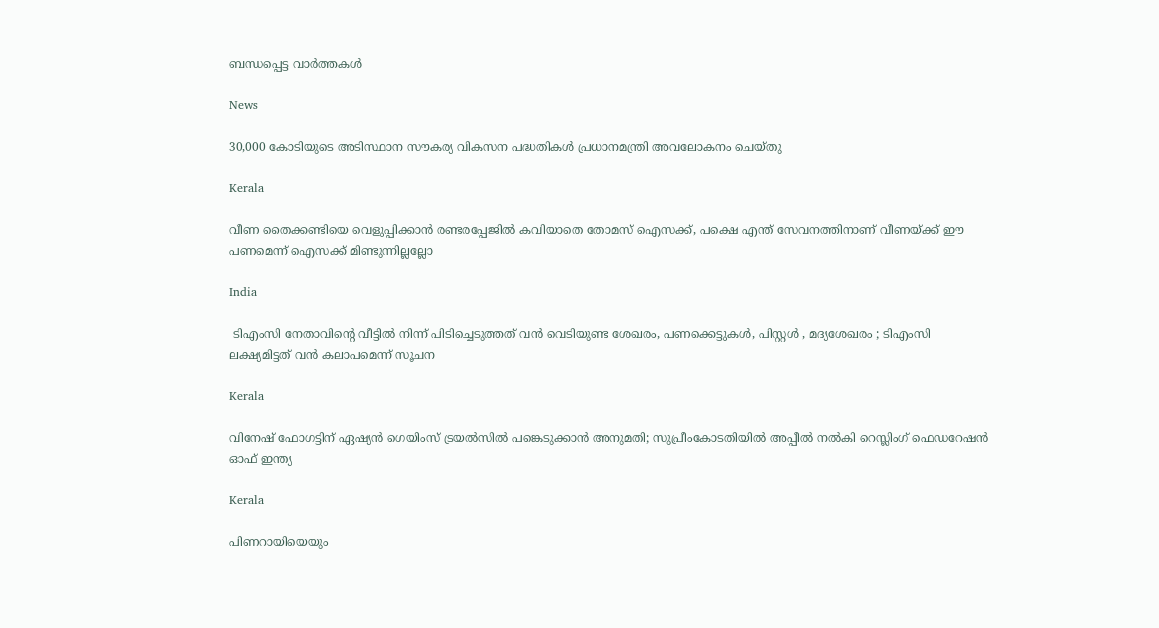ബന്ധപ്പെട്ട വാര്‍ത്തകള്‍

News

30,000 കോടിയുടെ അടിസ്ഥാന സൗകര്യ വികസന പദ്ധതികൾ പ്രധാനമന്ത്രി അവലോകനം ചെയ്തു

Kerala

വീണ തൈക്കണ്ടിയെ വെളുപ്പിക്കാന്‍ രണ്ടരപ്പേജില്‍ കവിയാതെ തോമസ് ഐസക്ക്, പക്ഷെ എന്ത് സേവനത്തിനാണ് വീണയ്‌ക്ക് ഈ പണമെന്ന് ഐസക്ക് മിണ്ടുന്നില്ലല്ലോ

India

 ടിഎംസി നേതാവിന്റെ വീട്ടിൽ നിന്ന് പിടിച്ചെടുത്തത് വൻ വെടിയുണ്ട ശേഖരം, പണക്കെട്ടുകൾ, പിസ്റ്റൾ , മദ്യശേഖരം ; ടിഎംസി ലക്ഷ്യമിട്ടത് വൻ കലാപമെന്ന് സൂചന

Kerala

വിനേഷ് ഫോഗട്ടിന് ഏഷ്യന്‍ ഗെയിംസ് ട്രയല്‍സില്‍ പങ്കെടുക്കാന്‍ അനുമതി; സുപ്രീംകോടതിയില്‍ അപ്പീല്‍ നല്‍കി റെസ്ലിംഗ് ഫെഡറേഷന്‍ ഓഫ് ഇന്ത്യ

Kerala

പിണറായിയെയും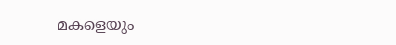മകളെയും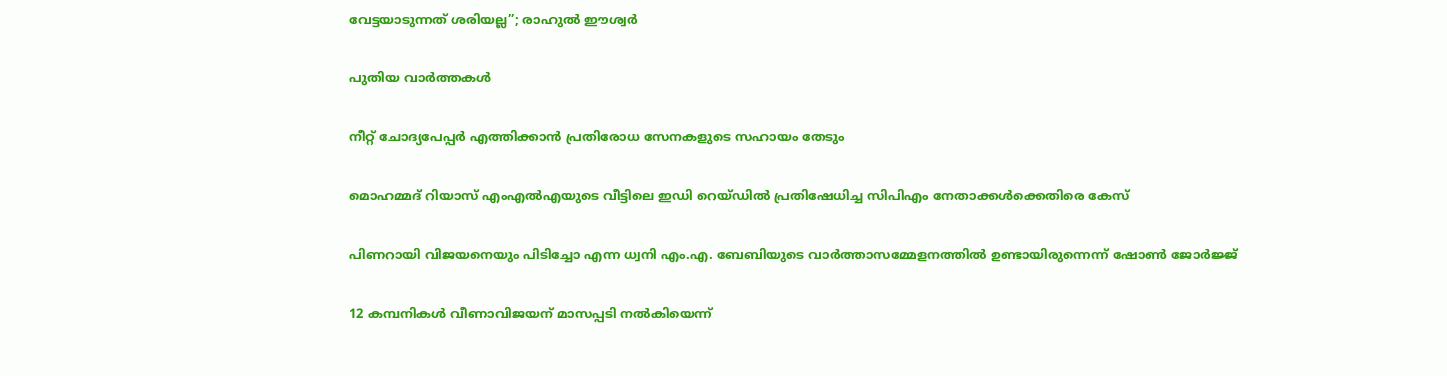വേട്ടയാടുന്നത് ശരിയല്ല”; രാഹുൽ ഈശ്വർ

പുതിയ വാര്‍ത്തകള്‍

നീറ്റ് ചോദ്യപേപ്പര്‍ എത്തിക്കാന്‍ പ്രതിരോധ സേനകളുടെ സഹായം തേടും

മൊഹമ്മദ് റിയാസ് എംഎല്‍എയുടെ വീട്ടിലെ ഇഡി റെയ്ഡില്‍ പ്രതിഷേധിച്ച സിപിഎം നേതാക്കള്‍ക്കെതിരെ കേസ്

പിണറായി വിജയനെയും പിടിച്ചോ എന്ന ധ്വനി എം.എ. ബേബിയുടെ വാര്‍ത്താസമ്മേളനത്തില്‍ ഉണ്ടായിരുന്നെന്ന് ഷോണ്‍ ജോര്‍ജ്ജ്

12 കമ്പനികള്‍ വീണാവിജയന് മാസപ്പടി നല്‍കിയെന്ന്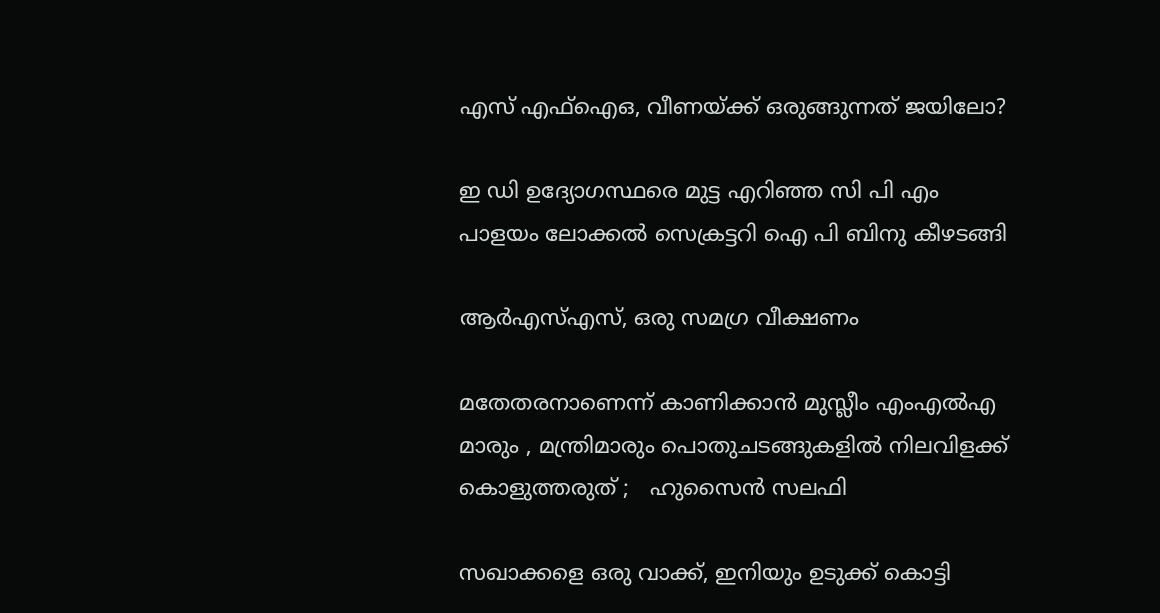എസ് എഫ്ഐഒ, വീണയ്‌ക്ക് ഒരുങ്ങുന്നത് ജയിലോ?

ഇ ഡി ഉദ്യോഗസ്ഥരെ മുട്ട എറിഞ്ഞ സി പി എം പാളയം ലോക്കല്‍ സെക്രട്ടറി ഐ പി ബിനു കീഴടങ്ങി

ആര്‍എസ്എസ്, ഒരു സമഗ്ര വീക്ഷണം

മതേതരനാണെന്ന് കാണിക്കാൻ മുസ്ലീം എംഎൽഎ മാരും , മന്ത്രിമാരും പൊതുചടങ്ങുകളിൽ നിലവിളക്ക് കൊളുത്തരുത് ;   ഹുസൈൻ സലഫി

സഖാക്കളെ ഒരു വാക്ക്, ഇനിയും ഉടുക്ക് കൊട്ടി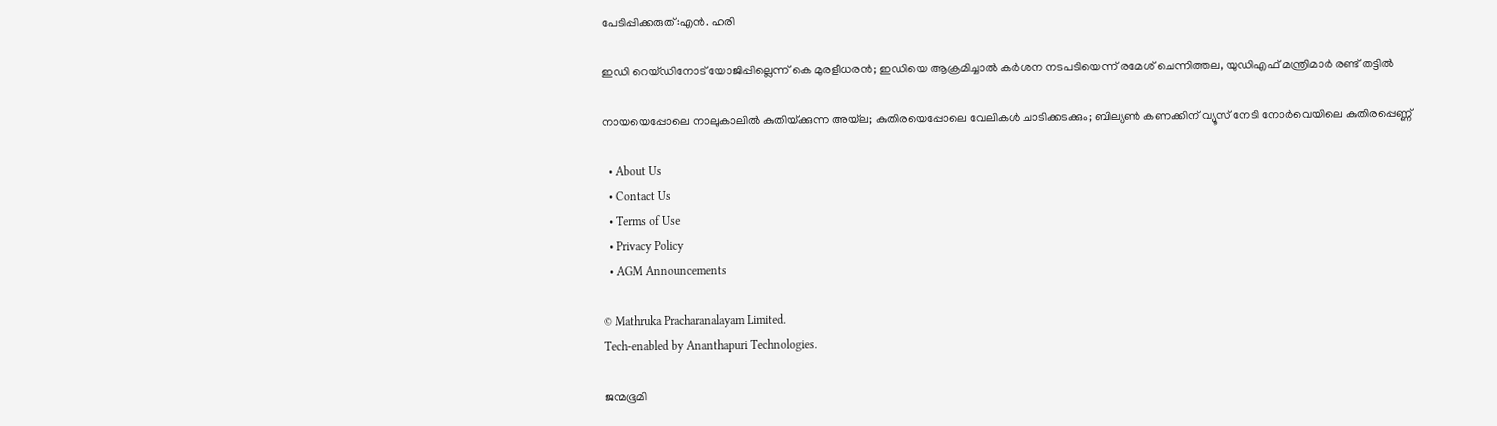പേടിപ്പിക്കരുത്:എന്‍. ഹരി

ഇഡി റെയ്ഡിനോട് യോജിപ്പില്ലെന്ന് കെ മുരളീധരൻ; ഇഡിയെ ആക്രമിച്ചാല്‍ കര്‍ശന നടപടിയെന്ന് രമേശ് ചെന്നിത്തല, യുഡിഎഫ് മന്ത്രിമാര്‍ രണ്ട് തട്ടില്‍

നായയെപ്പോലെ നാലുകാലില്‍ കുതിയ്‌ക്കുന്ന അയ്‌ല; കുതിരയെപ്പോലെ വേലികള്‍ ചാടിക്കടക്കും; ബില്യണ്‍ കണക്കിന് വ്യൂസ് നേടി നോര്‍വെയിലെ കുതിരപ്പെണ്ണ്

  • About Us
  • Contact Us
  • Terms of Use
  • Privacy Policy
  • AGM Announcements

© Mathruka Pracharanalayam Limited.
Tech-enabled by Ananthapuri Technologies.

ജന്മഭൂമി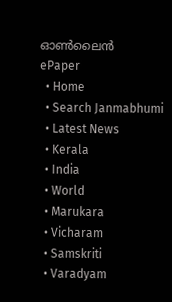ഓണ്‍ലൈന്‍
ePaper
  • Home
  • Search Janmabhumi
  • Latest News
  • Kerala
  • India
  • World
  • Marukara
  • Vicharam
  • Samskriti
  • Varadyam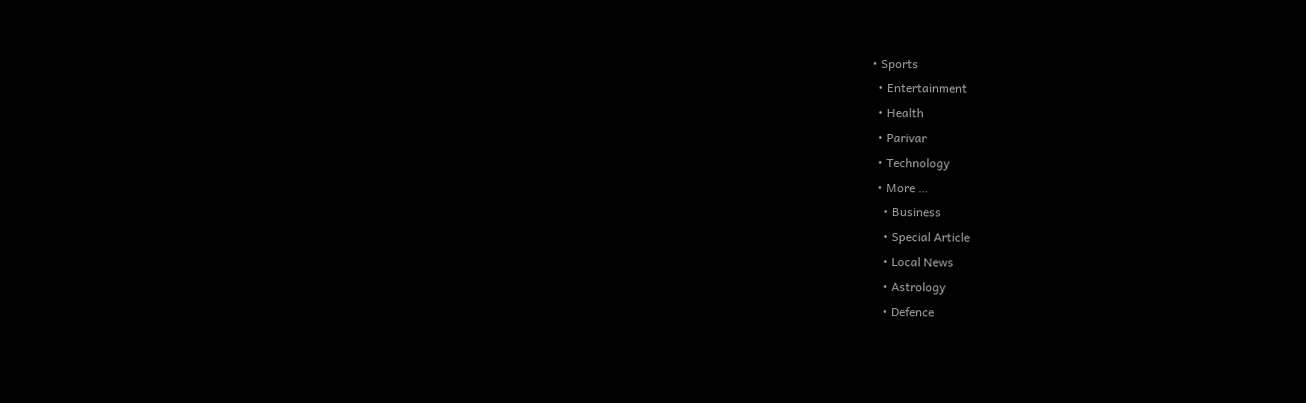• Sports
  • Entertainment
  • Health
  • Parivar
  • Technology
  • More …
    • Business
    • Special Article
    • Local News
    • Astrology
    • Defence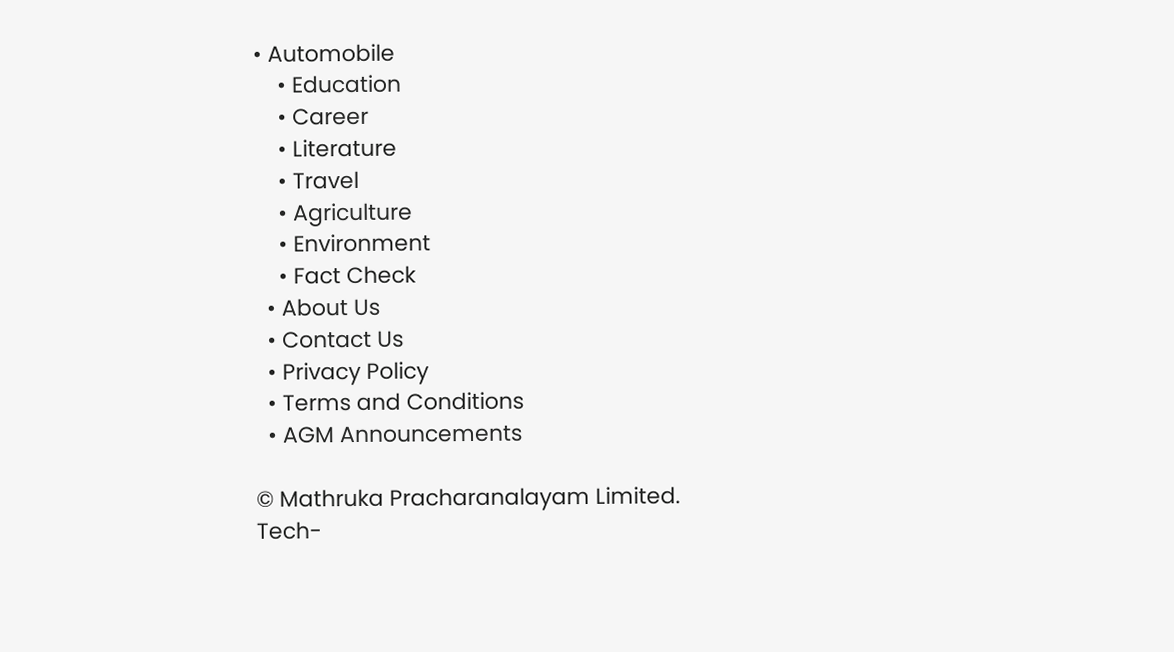• Automobile
    • Education
    • Career
    • Literature
    • Travel
    • Agriculture
    • Environment
    • Fact Check
  • About Us
  • Contact Us
  • Privacy Policy
  • Terms and Conditions
  • AGM Announcements

© Mathruka Pracharanalayam Limited.
Tech-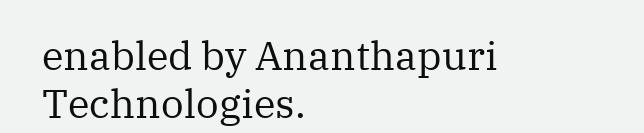enabled by Ananthapuri Technologies.